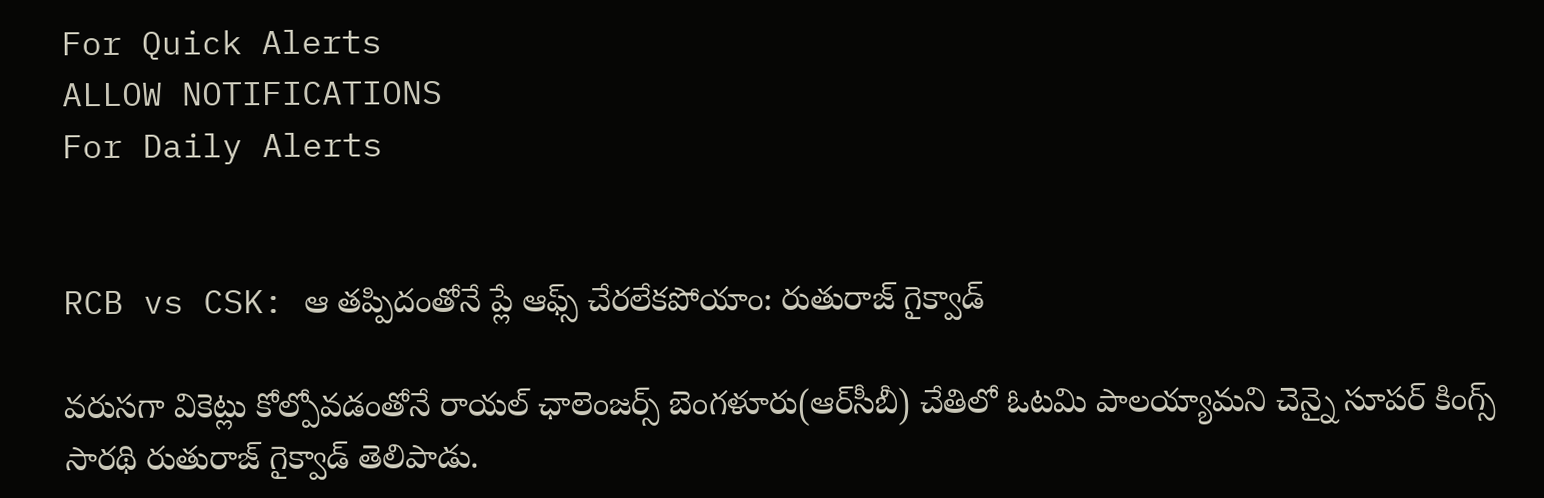For Quick Alerts
ALLOW NOTIFICATIONS
For Daily Alerts


RCB vs CSK: ఆ తప్పిదంతోనే ప్లే ఆఫ్స్ చేరలేకపోయాం: రుతురాజ్ గైక్వాడ్

వరుసగా వికెట్లు కోల్పోవడంతోనే రాయల్ ఛాలెంజర్స్ బెంగళూరు(ఆర్‌సీబీ) చేతిలో ఓటమి పాలయ్యామని చెన్నై సూపర్ కింగ్స్ సారథి రుతురాజ్ గైక్వాడ్ తెలిపాడు.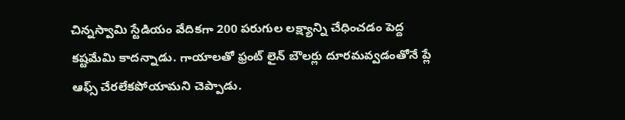చిన్నస్వామి స్టేడియం వేదికగా 200 పరుగుల లక్ష్యాన్ని చేధించడం పెద్ద కష్టమేమి కాదన్నాడు. గాయాలతో ఫ్రంట్ లైన్ బౌలర్లు దూరమవ్వడం‌తోనే ప్లే ఆఫ్స్ చేరలేకపోయామని చెప్పాడు.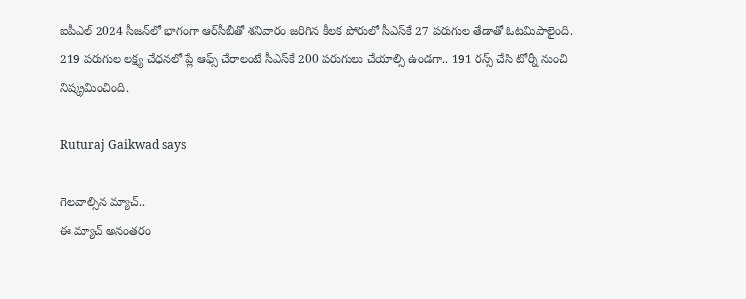ఐపీఎల్ 2024 సీజన్‌లో భాగంగా ఆర్‌సీబీతో శనివారం జరిగిన కీలక పోరులో సీఎస్‌కే 27 పరుగుల తేడాతో ఓటమిపాలైంది. 219 పరుగుల లక్ష్య చేధనలో ప్లే ఆఫ్స్ చేరాలంటే సీఎస్‌కే 200 పరుగులు చేయాల్సి ఉండగా.. 191 రన్స్ చేసి టోర్నీ నుంచి నిష్క్రమించింది.

Ruturaj Gaikwad says

గెలవాల్సిన మ్యాచ్..
ఈ మ్యాచ్ అనంతరం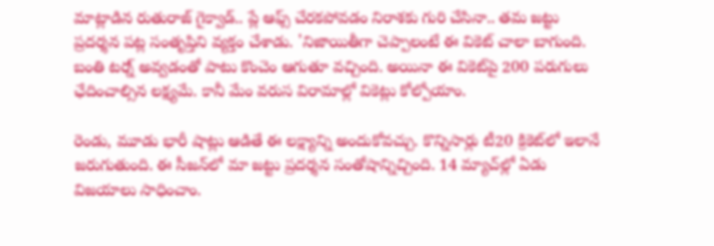మాట్లాడిన రుతురాజ్ గైక్వాడ్.. ప్లే ఆఫ్స్ చేరకపోవడం నిరాశకు గురి చేసినా.. తమ జట్టు ప్రదర్శన పట్ల సంతృప్తిని వ్యక్తం చేశాడు. 'నిజాయితీగా చెప్పాలంటే ఈ వికెట్ చాలా బాగుంది. బంతి టర్న్ అవ్వడంతో పాటు కొంచెం ఆగుతూ వచ్చింది. అయినా ఈ వికెట్‌పై 200 పరుగులు ఛేదించాల్సిన లక్ష్యమే. కానీ మేం వరుస విరామాల్లో వికెట్లు కోల్పోయాం.

రెండు, మూడు భారీ షాట్లు ఆడితే ఈ లక్ష్యాన్ని అందుకోవచ్చు. కొన్నిసార్లు టీ20 క్రికెట్‌లో ఇలానే జరుగుతుంది. ఈ సీజన్‌లో మా జట్టు ప్రదర్శన సంతోషాన్నిచ్చింది. 14 మ్యాచ్‌ల్లో ఏడు విజయాలు సాధించాం.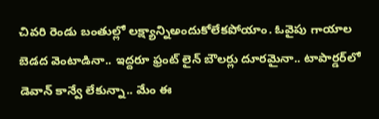చివరి రెండు బంతుల్లో లక్ష్యాన్నిఅందుకోలేకపోయాం. ఓవైపు గాయాల బెడద వెంటాడినా.. ఇద్దరూ ఫ్రంట్ లైన్ బౌలర్లు దూరమైనా.. టాపార్డర్‌లో డెవాన్ కాన్వే లేకున్నా.. మేం ఈ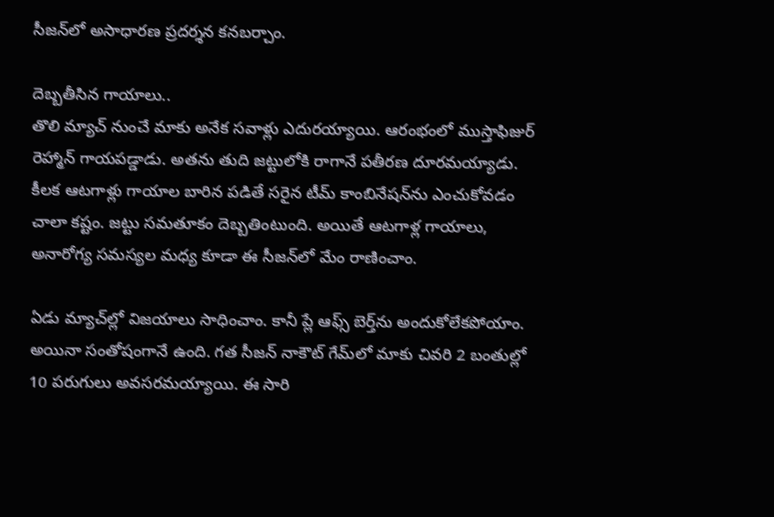సీజన్‌లో అసాధారణ ప్రదర్శన కనబర్చాం.

దెబ్బతీసిన గాయాలు..
తొలి మ్యాచ్ నుంచే మాకు అనేక సవాళ్లు ఎదురయ్యాయి. ఆరంభంలో ముస్తాఫిజుర్ రెహ్మాన్ గాయపడ్డాడు. అతను తుది జట్టులోకి రాగానే పతీరణ దూరమయ్యాడు. కీలక ఆటగాళ్లు గాయాల బారిన పడితే సరైన టీమ్ కాంబినేషన్‌ను ఎంచుకోవడం చాలా కష్టం. జట్టు సమతూకం దెబ్బతింటుంది. అయితే ఆటగాళ్ల గాయాలు, అనారోగ్య సమస్యల మధ్య కూడా ఈ సీజన్‌లో మేం రాణించాం.

ఏడు మ్యాచ్‌ల్లో విజయాలు సాధించాం. కానీ ప్లే ఆఫ్స్ బెర్త్‌ను అందుకోలేకపోయాం. అయినా సంతోషంగానే ఉంది. గత సీజన్ నాకౌట్ గేమ్‌లో మాకు చివరి 2 బంతుల్లో 10 పరుగులు అవసరమయ్యాయి. ఈ సారి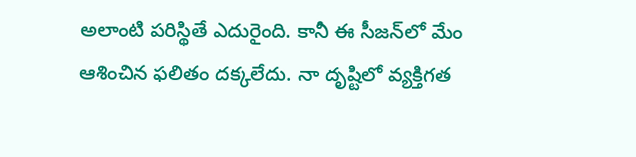అలాంటి పరిస్థితే ఎదురైంది. కానీ ఈ సీజన్‌లో మేం ఆశించిన ఫలితం దక్కలేదు. నా దృష్టిలో వ్యక్తిగత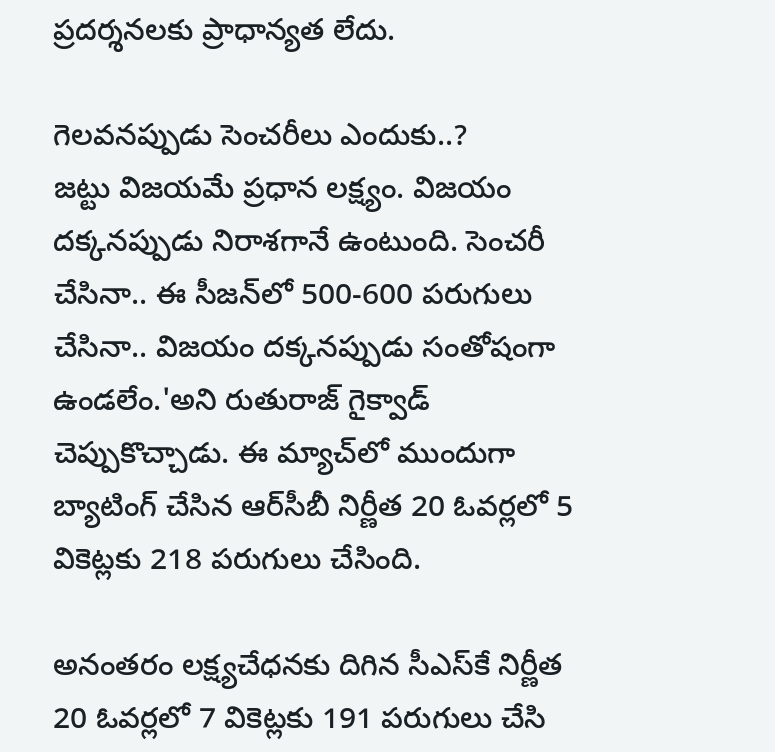ప్రదర్శనలకు ప్రాధాన్యత లేదు.

గెలవనప్పుడు సెంచరీలు ఎందుకు..?
జట్టు విజయమే ప్రధాన లక్ష్యం. విజయం దక్కనప్పుడు నిరాశగానే ఉంటుంది. సెంచరీ చేసినా.. ఈ సీజన్‌లో 500-600 పరుగులు చేసినా.. విజయం దక్కనప్పుడు సంతోషంగా ఉండలేం.'అని రుతురాజ్ గైక్వాడ్ చెప్పుకొచ్చాడు. ఈ మ్యాచ్‌లో ముందుగా బ్యాటింగ్ చేసిన ఆర్‌సీబీ నిర్ణీత 20 ఓవర్లలో 5 వికెట్లకు 218 పరుగులు చేసింది.

అనంతరం లక్ష్యచేధనకు దిగిన సీఎస్‌కే నిర్ణీత 20 ఓవర్లలో 7 వికెట్లకు 191 పరుగులు చేసి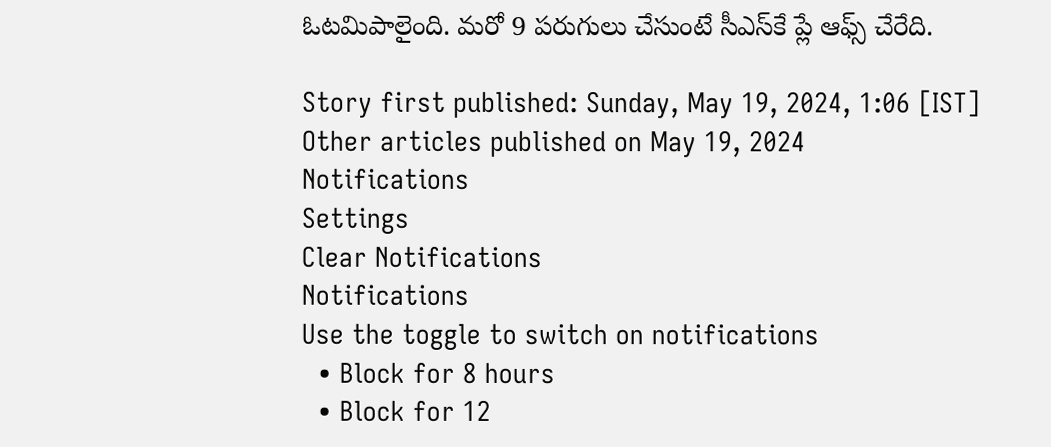ఓటమిపాలైంది. మరో 9 పరుగులు చేసుంటే సీఎస్‌కే ప్లే ఆఫ్స్ చేరేది.

Story first published: Sunday, May 19, 2024, 1:06 [IST]
Other articles published on May 19, 2024
Notifications
Settings
Clear Notifications
Notifications
Use the toggle to switch on notifications
  • Block for 8 hours
  • Block for 12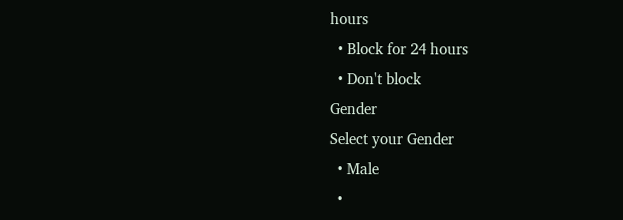hours
  • Block for 24 hours
  • Don't block
Gender
Select your Gender
  • Male
  •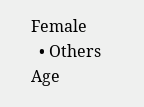Female
  • Others
Age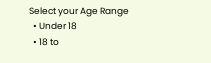Select your Age Range
  • Under 18
  • 18 to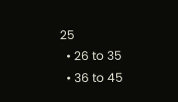25
  • 26 to 35
  • 36 to 45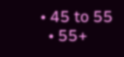• 45 to 55
  • 55+